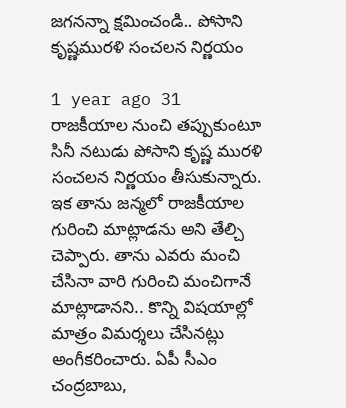జగనన్నా క్షమించండి.. పోసాని కృష్ణమురళి సంచలన నిర్ణయం

1 year ago 31
రాజకీయాల నుంచి తప్పుకుంటూ సినీ నటుడు పోసాని కృష్ణ మురళి సంచలన నిర్ణయం తీసుకున్నారు. ఇక తాను జన్మలో రాజకీయాల గురించి మాట్లాడను అని తేల్చి చెప్పారు. తాను ఎవరు మంచి చేసినా వారి గురించి మంచిగానే మాట్లాడానని.. కొన్ని విషయాల్లో మాత్రం విమర్శలు చేసినట్లు అంగీకరించారు. ఏపీ సీఎం చంద్రబాబు,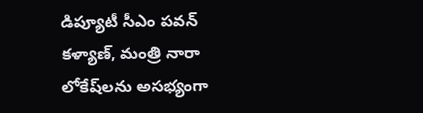డిప్యూటీ సీఎం పవన్ కళ్యాణ్, మంత్రి నారా లోకేష్‌లను అసభ్యంగా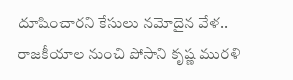దూషించారని కేసులు నమోదైన వేళ.. రాజకీయాల నుంచి పోసాని కృష్ణ మురళి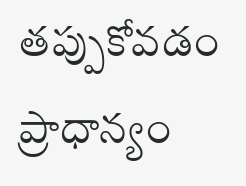తప్పుకోవడం ప్రాధాన్యం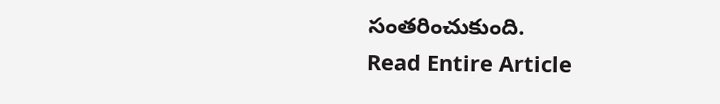సంతరించుకుంది.
Read Entire Article